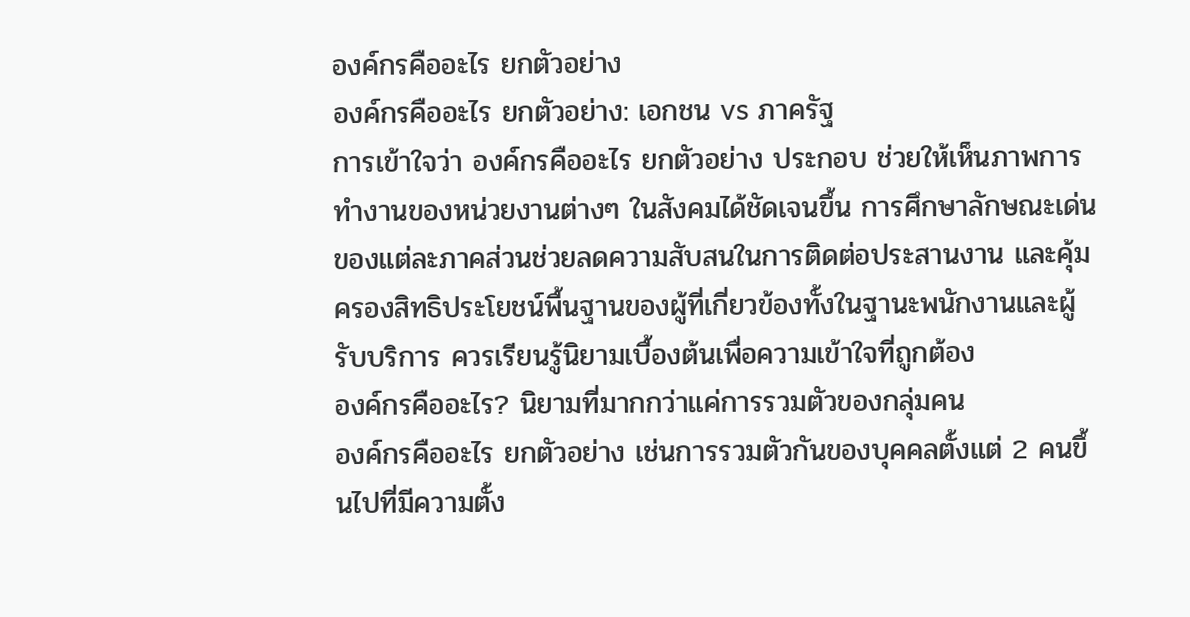องค์กรคืออะไร ยกตัวอย่าง
องค์กรคืออะไร ยกตัวอย่าง: เอกชน vs ภาครัฐ
การเข้าใจว่า องค์กรคืออะไร ยกตัวอย่าง ประกอบ ช่วยให้เห็นภาพการทำงานของหน่วยงานต่างๆ ในสังคมได้ชัดเจนขึ้น การศึกษาลักษณะเด่นของแต่ละภาคส่วนช่วยลดความสับสนในการติดต่อประสานงาน และคุ้มครองสิทธิประโยชน์พื้นฐานของผู้ที่เกี่ยวข้องทั้งในฐานะพนักงานและผู้รับบริการ ควรเรียนรู้นิยามเบื้องต้นเพื่อความเข้าใจที่ถูกต้อง
องค์กรคืออะไร? นิยามที่มากกว่าแค่การรวมตัวของกลุ่มคน
องค์กรคืออะไร ยกตัวอย่าง เช่นการรวมตัวกันของบุคคลตั้งแต่ 2 คนขึ้นไปที่มีความตั้ง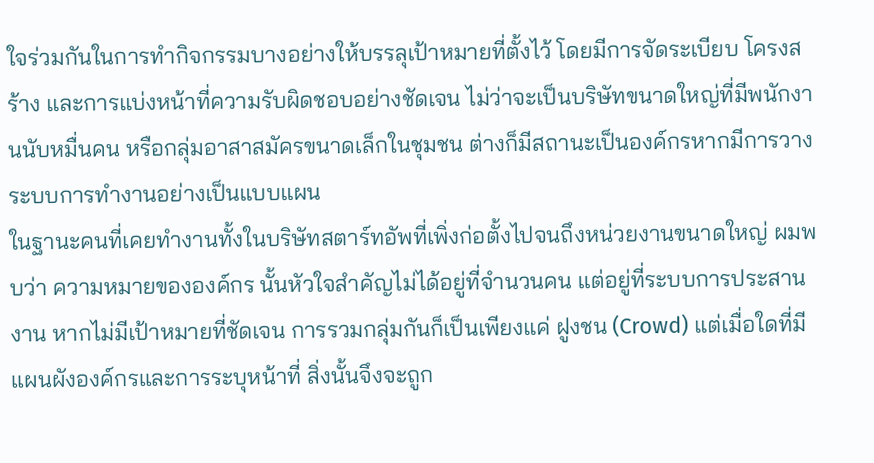ใจร่วมกันในการทำกิจกรรมบางอย่างให้บรรลุเป้าหมายที่ตั้งไว้ โดยมีการจัดระเบียบ โครงสร้าง และการแบ่งหน้าที่ความรับผิดชอบอย่างชัดเจน ไม่ว่าจะเป็นบริษัทขนาดใหญ่ที่มีพนักงานนับหมื่นคน หรือกลุ่มอาสาสมัครขนาดเล็กในชุมชน ต่างก็มีสถานะเป็นองค์กรหากมีการวางระบบการทำงานอย่างเป็นแบบแผน
ในฐานะคนที่เคยทำงานทั้งในบริษัทสตาร์ทอัพที่เพิ่งก่อตั้งไปจนถึงหน่วยงานขนาดใหญ่ ผมพบว่า ความหมายขององค์กร นั้นหัวใจสำคัญไม่ได้อยู่ที่จำนวนคน แต่อยู่ที่ระบบการประสานงาน หากไม่มีเป้าหมายที่ชัดเจน การรวมกลุ่มกันก็เป็นเพียงแค่ ฝูงชน (Crowd) แต่เมื่อใดที่มีแผนผังองค์กรและการระบุหน้าที่ สิ่งนั้นจึงจะถูก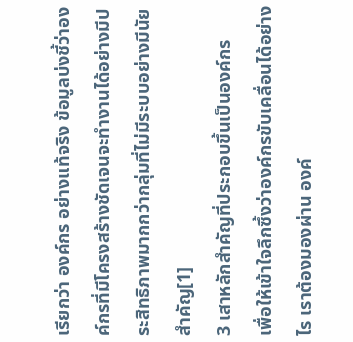เรียกว่า องค์กร อย่างแท้จริง ข้อมูลบ่งชี้ว่าองค์กรที่มีโครงสร้างชัดเจนจะทำงานได้อย่างมีประสิทธิภาพมากกว่ากลุ่มที่ไม่มีระบบอย่างมีนัยสำคัญ[1]
3 เสาหลักสำคัญที่ประกอบขึ้นเป็นองค์กร
เพื่อให้เข้าใจลึกซึ้งว่าองค์กรขับเคลื่อนได้อย่างไร เราต้องมองผ่าน องค์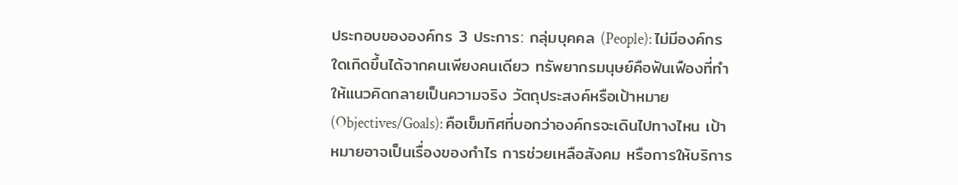ประกอบขององค์กร 3 ประการ: กลุ่มบุคคล (People): ไม่มีองค์กรใดเกิดขึ้นได้จากคนเพียงคนเดียว ทรัพยากรมนุษย์คือฟันเฟืองที่ทำให้แนวคิดกลายเป็นความจริง วัตถุประสงค์หรือเป้าหมาย (Objectives/Goals): คือเข็มทิศที่บอกว่าองค์กรจะเดินไปทางไหน เป้าหมายอาจเป็นเรื่องของกำไร การช่วยเหลือสังคม หรือการให้บริการ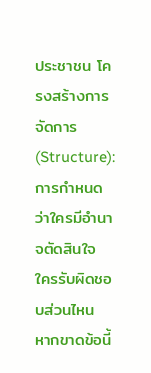ประชาชน โครงสร้างการจัดการ (Structure): การกำหนดว่าใครมีอำนาจตัดสินใจ ใครรับผิดชอบส่วนไหน หากขาดข้อนี้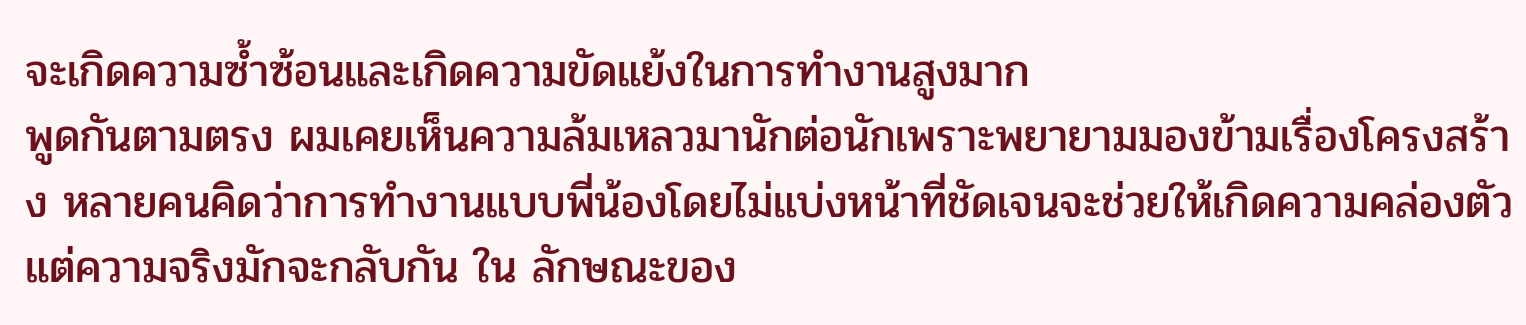จะเกิดความซ้ำซ้อนและเกิดความขัดแย้งในการทำงานสูงมาก
พูดกันตามตรง ผมเคยเห็นความล้มเหลวมานักต่อนักเพราะพยายามมองข้ามเรื่องโครงสร้าง หลายคนคิดว่าการทำงานแบบพี่น้องโดยไม่แบ่งหน้าที่ชัดเจนจะช่วยให้เกิดความคล่องตัว แต่ความจริงมักจะกลับกัน ใน ลักษณะของ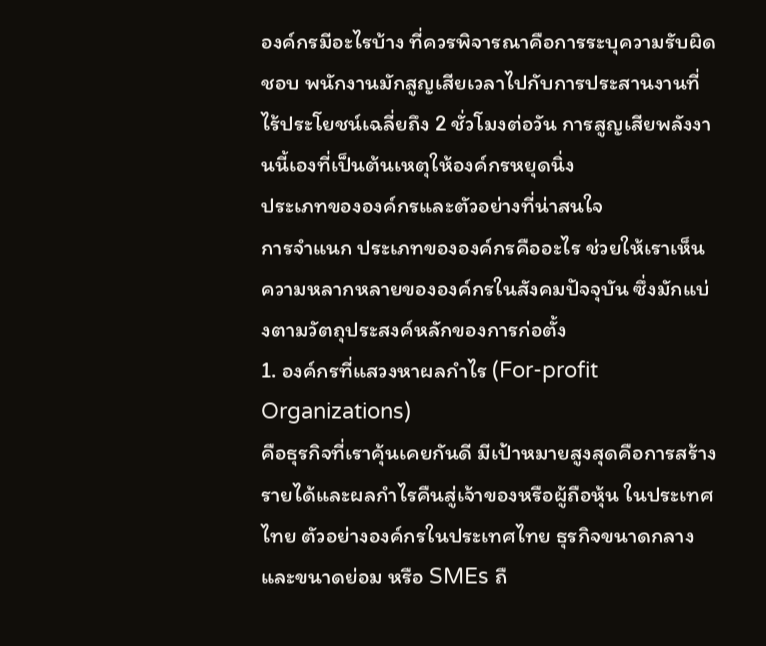องค์กรมีอะไรบ้าง ที่ควรพิจารณาคือการระบุความรับผิดชอบ พนักงานมักสูญเสียเวลาไปกับการประสานงานที่ไร้ประโยชน์เฉลี่ยถึง 2 ชั่วโมงต่อวัน การสูญเสียพลังงานนี้เองที่เป็นต้นเหตุให้องค์กรหยุดนิ่ง
ประเภทขององค์กรและตัวอย่างที่น่าสนใจ
การจำแนก ประเภทขององค์กรคืออะไร ช่วยให้เราเห็นความหลากหลายขององค์กรในสังคมปัจจุบัน ซึ่งมักแบ่งตามวัตถุประสงค์หลักของการก่อตั้ง
1. องค์กรที่แสวงหาผลกำไร (For-profit Organizations)
คือธุรกิจที่เราคุ้นเคยกันดี มีเป้าหมายสูงสุดคือการสร้างรายได้และผลกำไรคืนสู่เจ้าของหรือผู้ถือหุ้น ในประเทศไทย ตัวอย่างองค์กรในประเทศไทย ธุรกิจขนาดกลางและขนาดย่อม หรือ SMEs ถื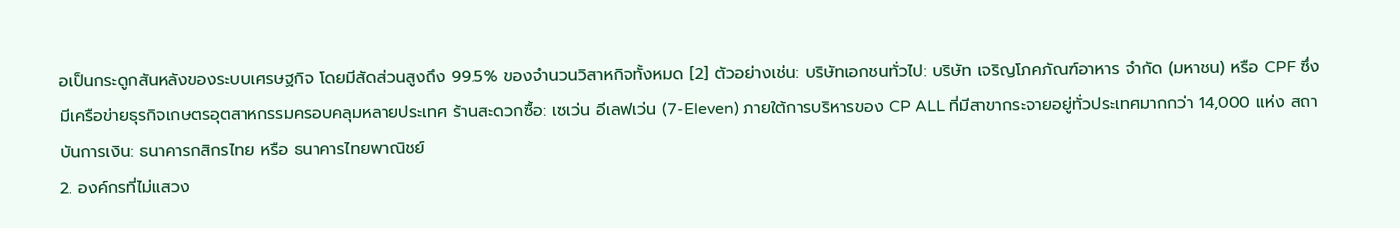อเป็นกระดูกสันหลังของระบบเศรษฐกิจ โดยมีสัดส่วนสูงถึง 99.5% ของจำนวนวิสาหกิจทั้งหมด [2] ตัวอย่างเช่น: บริษัทเอกชนทั่วไป: บริษัท เจริญโภคภัณฑ์อาหาร จำกัด (มหาชน) หรือ CPF ซึ่งมีเครือข่ายธุรกิจเกษตรอุตสาหกรรมครอบคลุมหลายประเทศ ร้านสะดวกซื้อ: เซเว่น อีเลฟเว่น (7-Eleven) ภายใต้การบริหารของ CP ALL ที่มีสาขากระจายอยู่ทั่วประเทศมากกว่า 14,000 แห่ง สถาบันการเงิน: ธนาคารกสิกรไทย หรือ ธนาคารไทยพาณิชย์
2. องค์กรที่ไม่แสวง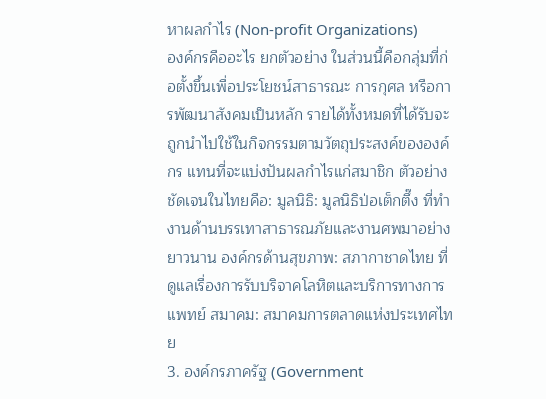หาผลกำไร (Non-profit Organizations)
องค์กรคืออะไร ยกตัวอย่าง ในส่วนนี้คือกลุ่มที่ก่อตั้งขึ้นเพื่อประโยชน์สาธารณะ การกุศล หรือการพัฒนาสังคมเป็นหลัก รายได้ทั้งหมดที่ได้รับจะถูกนำไปใช้ในกิจกรรมตามวัตถุประสงค์ขององค์กร แทนที่จะแบ่งปันผลกำไรแก่สมาชิก ตัวอย่างชัดเจนในไทยคือ: มูลนิธิ: มูลนิธิป่อเต็กตึ๊ง ที่ทำงานด้านบรรเทาสาธารณภัยและงานศพมาอย่างยาวนาน องค์กรด้านสุขภาพ: สภากาชาดไทย ที่ดูแลเรื่องการรับบริจาคโลหิตและบริการทางการแพทย์ สมาคม: สมาคมการตลาดแห่งประเทศไทย
3. องค์กรภาครัฐ (Government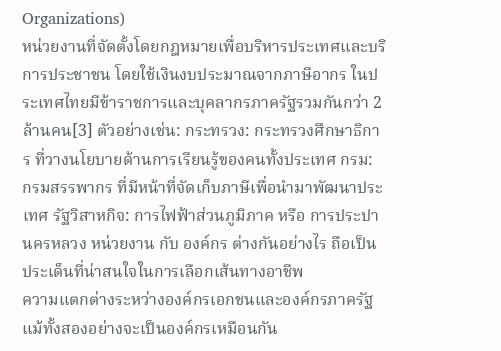Organizations)
หน่วยงานที่จัดตั้งโดยกฎหมายเพื่อบริหารประเทศและบริการประชาชน โดยใช้เงินงบประมาณจากภาษีอากร ในประเทศไทยมีข้าราชการและบุคลากรภาครัฐรวมกันกว่า 2 ล้านคน[3] ตัวอย่างเช่น: กระทรวง: กระทรวงศึกษาธิการ ที่วางนโยบายด้านการเรียนรู้ของคนทั้งประเทศ กรม: กรมสรรพากร ที่มีหน้าที่จัดเก็บภาษีเพื่อนำมาพัฒนาประเทศ รัฐวิสาหกิจ: การไฟฟ้าส่วนภูมิภาค หรือ การประปานครหลวง หน่วยงาน กับ องค์กร ต่างกันอย่างไร ถือเป็นประเด็นที่น่าสนใจในการเลือกเส้นทางอาชีพ
ความแตกต่างระหว่างองค์กรเอกชนและองค์กรภาครัฐ
แม้ทั้งสองอย่างจะเป็นองค์กรเหมือนกัน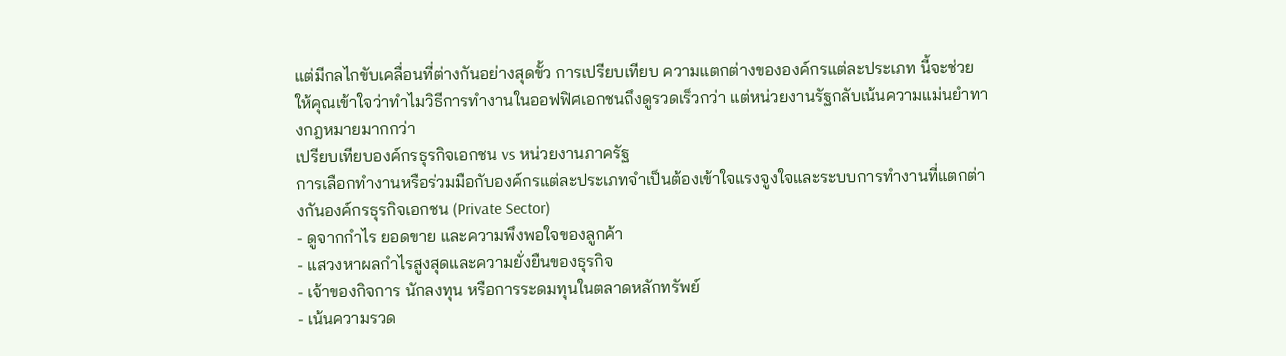แต่มีกลไกขับเคลื่อนที่ต่างกันอย่างสุดขั้ว การเปรียบเทียบ ความแตกต่างขององค์กรแต่ละประเภท นี้จะช่วยให้คุณเข้าใจว่าทำไมวิธีการทำงานในออฟฟิศเอกชนถึงดูรวดเร็วกว่า แต่หน่วยงานรัฐกลับเน้นความแม่นยำทางกฎหมายมากกว่า
เปรียบเทียบองค์กรธุรกิจเอกชน vs หน่วยงานภาครัฐ
การเลือกทำงานหรือร่วมมือกับองค์กรแต่ละประเภทจำเป็นต้องเข้าใจแรงจูงใจและระบบการทำงานที่แตกต่างกันองค์กรธุรกิจเอกชน (Private Sector)
- ดูจากกำไร ยอดขาย และความพึงพอใจของลูกค้า
- แสวงหาผลกำไรสูงสุดและความยั่งยืนของธุรกิจ
- เจ้าของกิจการ นักลงทุน หรือการระดมทุนในตลาดหลักทรัพย์
- เน้นความรวด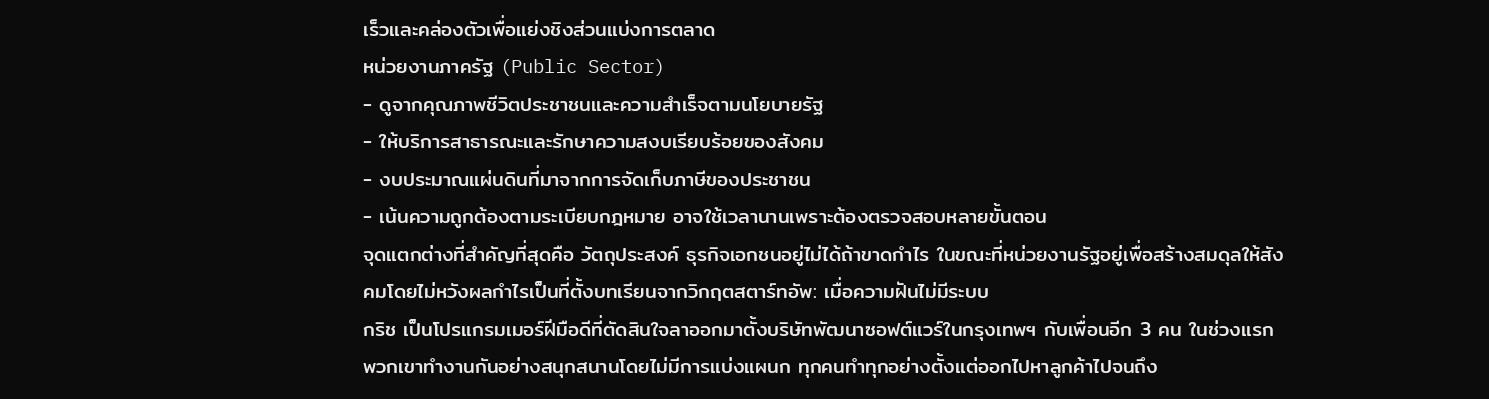เร็วและคล่องตัวเพื่อแย่งชิงส่วนแบ่งการตลาด
หน่วยงานภาครัฐ (Public Sector)
- ดูจากคุณภาพชีวิตประชาชนและความสำเร็จตามนโยบายรัฐ
- ให้บริการสาธารณะและรักษาความสงบเรียบร้อยของสังคม
- งบประมาณแผ่นดินที่มาจากการจัดเก็บภาษีของประชาชน
- เน้นความถูกต้องตามระเบียบกฎหมาย อาจใช้เวลานานเพราะต้องตรวจสอบหลายขั้นตอน
จุดแตกต่างที่สำคัญที่สุดคือ วัตถุประสงค์ ธุรกิจเอกชนอยู่ไม่ได้ถ้าขาดกำไร ในขณะที่หน่วยงานรัฐอยู่เพื่อสร้างสมดุลให้สังคมโดยไม่หวังผลกำไรเป็นที่ตั้งบทเรียนจากวิกฤตสตาร์ทอัพ: เมื่อความฝันไม่มีระบบ
กริช เป็นโปรแกรมเมอร์ฝีมือดีที่ตัดสินใจลาออกมาตั้งบริษัทพัฒนาซอฟต์แวร์ในกรุงเทพฯ กับเพื่อนอีก 3 คน ในช่วงแรกพวกเขาทำงานกันอย่างสนุกสนานโดยไม่มีการแบ่งแผนก ทุกคนทำทุกอย่างตั้งแต่ออกไปหาลูกค้าไปจนถึง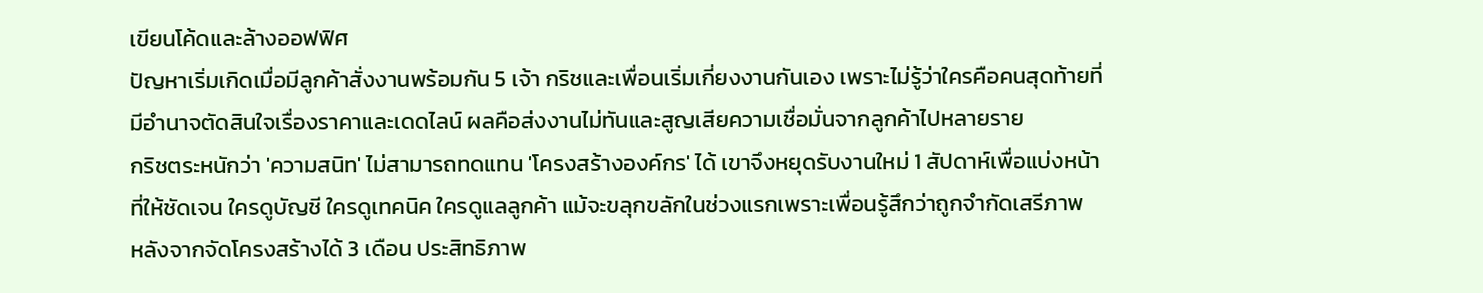เขียนโค้ดและล้างออฟฟิศ
ปัญหาเริ่มเกิดเมื่อมีลูกค้าสั่งงานพร้อมกัน 5 เจ้า กริชและเพื่อนเริ่มเกี่ยงงานกันเอง เพราะไม่รู้ว่าใครคือคนสุดท้ายที่มีอำนาจตัดสินใจเรื่องราคาและเดดไลน์ ผลคือส่งงานไม่ทันและสูญเสียความเชื่อมั่นจากลูกค้าไปหลายราย
กริชตระหนักว่า 'ความสนิท' ไม่สามารถทดแทน 'โครงสร้างองค์กร' ได้ เขาจึงหยุดรับงานใหม่ 1 สัปดาห์เพื่อแบ่งหน้าที่ให้ชัดเจน ใครดูบัญชี ใครดูเทคนิค ใครดูแลลูกค้า แม้จะขลุกขลักในช่วงแรกเพราะเพื่อนรู้สึกว่าถูกจำกัดเสรีภาพ
หลังจากจัดโครงสร้างได้ 3 เดือน ประสิทธิภาพ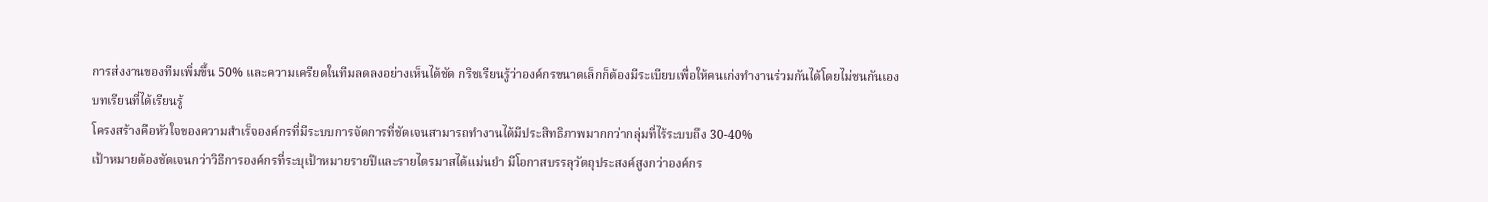การส่งงานของทีมเพิ่มขึ้น 50% และความเครียดในทีมลดลงอย่างเห็นได้ชัด กริชเรียนรู้ว่าองค์กรขนาดเล็กก็ต้องมีระเบียบเพื่อให้คนเก่งทำงานร่วมกันได้โดยไม่ชนกันเอง
บทเรียนที่ได้เรียนรู้
โครงสร้างคือหัวใจของความสำเร็จองค์กรที่มีระบบการจัดการที่ชัดเจนสามารถทำงานได้มีประสิทธิภาพมากกว่ากลุ่มที่ไร้ระบบถึง 30-40%
เป้าหมายต้องชัดเจนกว่าวิธีการองค์กรที่ระบุเป้าหมายรายปีและรายไตรมาสได้แม่นยำ มีโอกาสบรรลุวัตถุประสงค์สูงกว่าองค์กร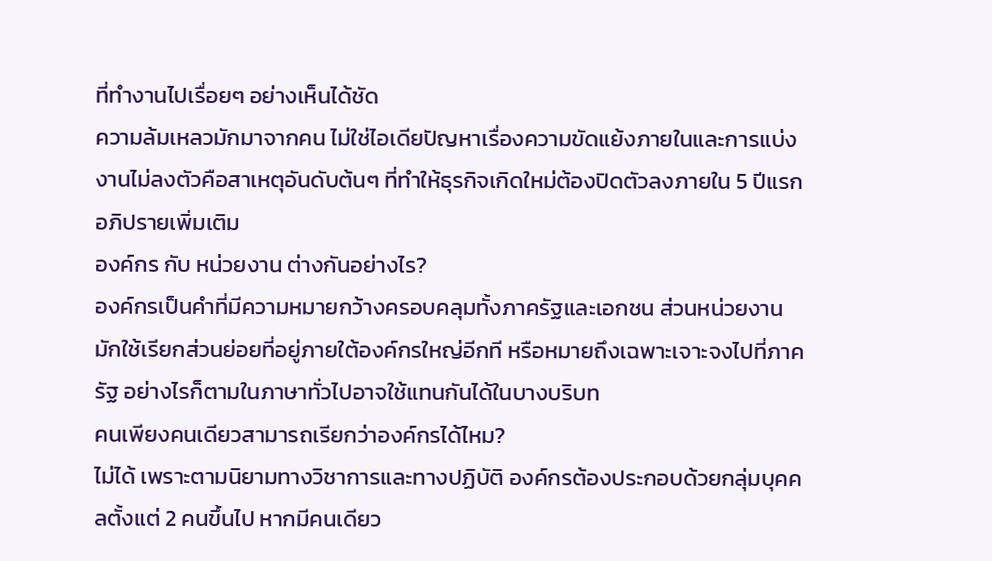ที่ทำงานไปเรื่อยๆ อย่างเห็นได้ชัด
ความล้มเหลวมักมาจากคน ไม่ใช่ไอเดียปัญหาเรื่องความขัดแย้งภายในและการแบ่งงานไม่ลงตัวคือสาเหตุอันดับต้นๆ ที่ทำให้ธุรกิจเกิดใหม่ต้องปิดตัวลงภายใน 5 ปีแรก
อภิปรายเพิ่มเติม
องค์กร กับ หน่วยงาน ต่างกันอย่างไร?
องค์กรเป็นคำที่มีความหมายกว้างครอบคลุมทั้งภาครัฐและเอกชน ส่วนหน่วยงานมักใช้เรียกส่วนย่อยที่อยู่ภายใต้องค์กรใหญ่อีกที หรือหมายถึงเฉพาะเจาะจงไปที่ภาครัฐ อย่างไรก็ตามในภาษาทั่วไปอาจใช้แทนกันได้ในบางบริบท
คนเพียงคนเดียวสามารถเรียกว่าองค์กรได้ไหม?
ไม่ได้ เพราะตามนิยามทางวิชาการและทางปฏิบัติ องค์กรต้องประกอบด้วยกลุ่มบุคคลตั้งแต่ 2 คนขึ้นไป หากมีคนเดียว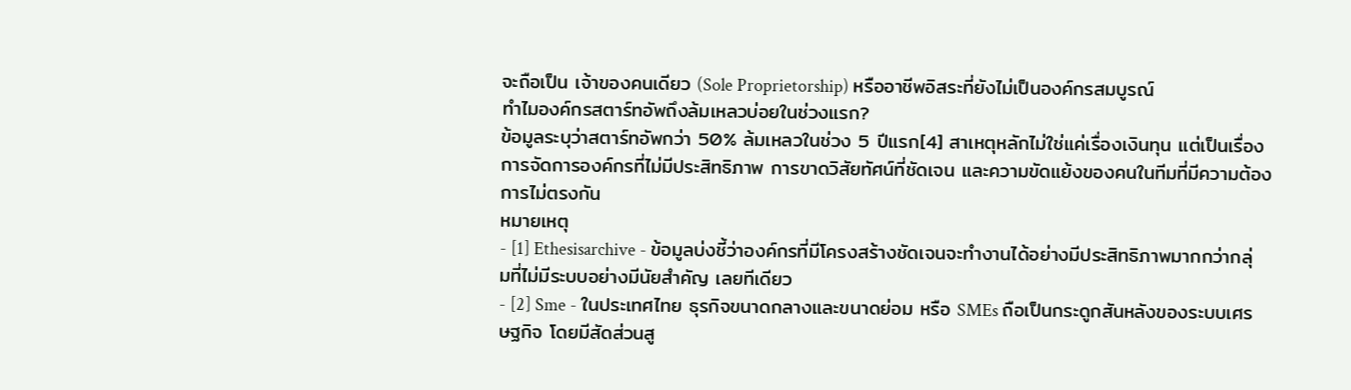จะถือเป็น เจ้าของคนเดียว (Sole Proprietorship) หรืออาชีพอิสระที่ยังไม่เป็นองค์กรสมบูรณ์
ทำไมองค์กรสตาร์ทอัพถึงล้มเหลวบ่อยในช่วงแรก?
ข้อมูลระบุว่าสตาร์ทอัพกว่า 50% ล้มเหลวในช่วง 5 ปีแรก[4] สาเหตุหลักไม่ใช่แค่เรื่องเงินทุน แต่เป็นเรื่องการจัดการองค์กรที่ไม่มีประสิทธิภาพ การขาดวิสัยทัศน์ที่ชัดเจน และความขัดแย้งของคนในทีมที่มีความต้องการไม่ตรงกัน
หมายเหตุ
- [1] Ethesisarchive - ข้อมูลบ่งชี้ว่าองค์กรที่มีโครงสร้างชัดเจนจะทำงานได้อย่างมีประสิทธิภาพมากกว่ากลุ่มที่ไม่มีระบบอย่างมีนัยสำคัญ เลยทีเดียว
- [2] Sme - ในประเทศไทย ธุรกิจขนาดกลางและขนาดย่อม หรือ SMEs ถือเป็นกระดูกสันหลังของระบบเศรษฐกิจ โดยมีสัดส่วนสู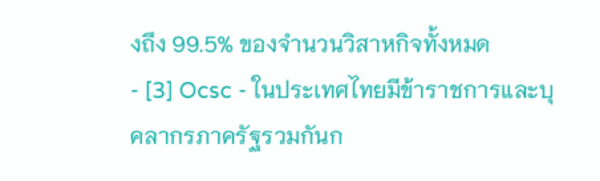งถึง 99.5% ของจำนวนวิสาหกิจทั้งหมด
- [3] Ocsc - ในประเทศไทยมีข้าราชการและบุคลากรภาครัฐรวมกันก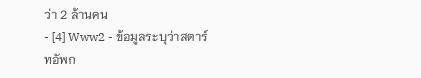ว่า 2 ล้านคน
- [4] Www2 - ข้อมูลระบุว่าสตาร์ทอัพก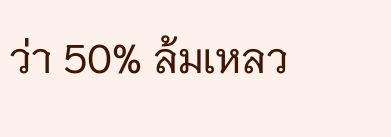ว่า 50% ล้มเหลว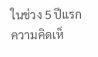ในช่วง 5 ปีแรก
ความคิดเห็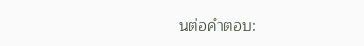นต่อคำตอบ: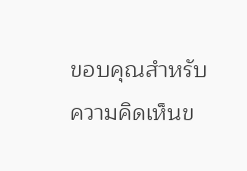ขอบคุณสำหรับความคิดเห็นข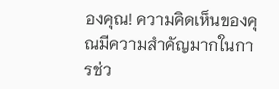องคุณ! ความคิดเห็นของคุณมีความสำคัญมากในการช่ว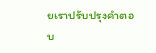ยเราปรับปรุงคำตอบ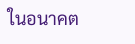ในอนาคต